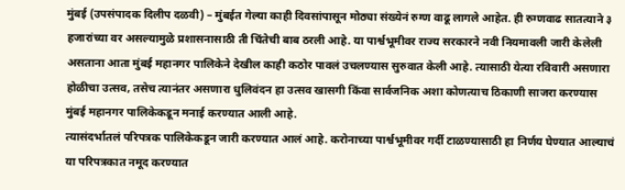मुंबई (उपसंपादक दिलीप दळवी) – मुंबईत गेल्या काही दिवसांपासून मोठ्या संख्येनं रुग्ण वाढू लागले आहेत. ही रुग्णवाढ सातत्याने ३ हजारांच्या वर असल्यामुळे प्रशासनासाठी ती चिंतेची बाब ठरली आहे. या पार्श्वभूमीवर राज्य सरकारने नवी नियमावली जारी केलेली असताना आता मुंबई महानगर पालिकेने देखील काही कठोर पावलं उचलण्यास सुरुवात केली आहे. त्यासाठी येत्या रविवारी असणारा होळीचा उत्सव, तसेच त्यानंतर असणारा धुलिवंदन हा उत्सव खासगी किंवा सार्वजनिक अशा कोणत्याच ठिकाणी साजरा करण्यास मुंबई महानगर पालिकेकडून मनाई करण्यात आली आहे.
त्यासंदर्भातलं परिपत्रक पालिकेकडून जारी करण्यात आलं आहे. करोनाच्या पार्श्वभूमीवर गर्दी टाळण्यासाठी हा निर्णय घेण्यात आल्याचं या परिपत्रकात नमूद करण्यात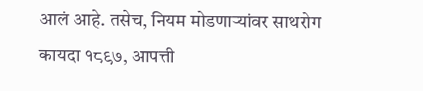आलं आहे. तसेच, नियम मोडणाऱ्यांवर साथरोग कायदा १८९७, आपत्ती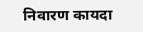निवारण कायदा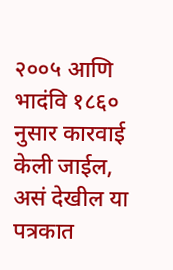२००५ आणि भादंवि १८६० नुसार कारवाई केली जाईल, असं देखील या पत्रकात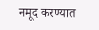नमूद करण्यात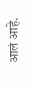आलं आहे.